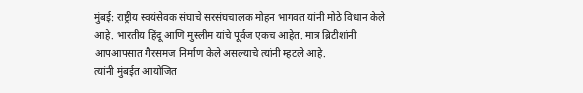मुंबई: राष्ट्रीय स्वयंसेवक संघाचे सरसंघचालक मोहन भागवत यांनी मोठे विधान केले आहे. भारतीय हिंदू आणि मुस्लीम यांचे पूर्वज एकच आहेत. मात्र ब्रिटीशांनी आपआपसात गैरसमज निर्माण केले असल्याचे त्यांनी म्हटले आहे.
त्यांनी मुंबईत आयोजित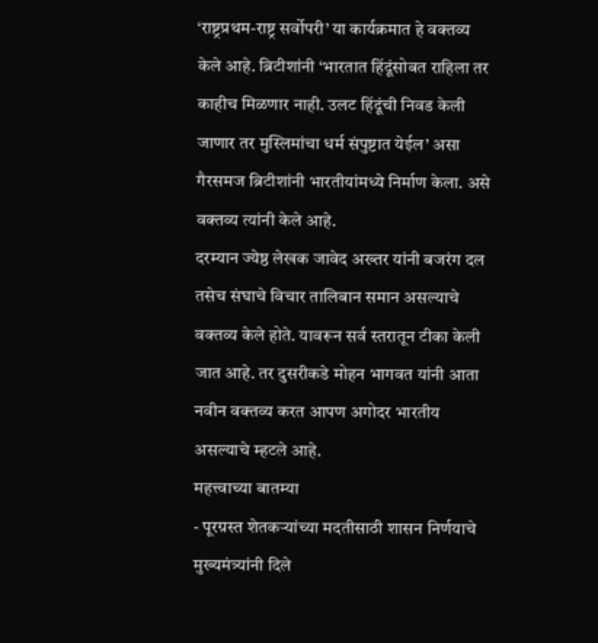‘राष्ट्रप्रथम-राष्ट्र सर्वोपरी’ या कार्यक्रमात हे वक्तव्य केले आहे. ब्रिटीशांनी ‘भारतात हिंदूंसोबत राहिला तर काहीच मिळणार नाही. उलट हिंदूंची निवड केली जाणार तर मुस्लिमांचा धर्म संपुष्टात येईल’ असा गैरसमज ब्रिटीशांनी भारतीयांमध्ये निर्माण केला. असे वक्तव्य त्यांनी केले आहे.
दरम्यान ज्येष्ठ लेखक जावेद अख्तर यांनी बजरंग दल तसेच संघाचे विचार तालिबान समान असल्याचे वक्तव्य केले होते. यावरून सर्व स्तरातून टीका केली जात आहे. तर दुसरीकडे मोहन भागवत यांनी आता नवीन वक्तव्य करत आपण अगोदर भारतीय असल्याचे म्हटले आहे.
महत्त्वाच्या बातम्या
- पूरग्रस्त शेतकऱ्यांच्या मदतीसाठी शासन निर्णयाचे मुख्यमंत्र्यांनी दिले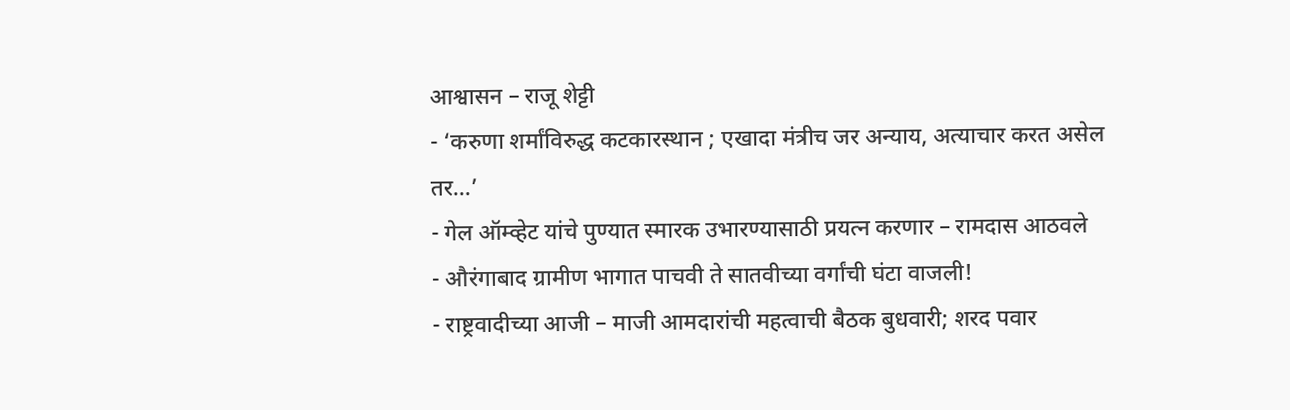आश्वासन – राजू शेट्टी
- ‘करुणा शर्मांविरुद्ध कटकारस्थान ; एखादा मंत्रीच जर अन्याय, अत्याचार करत असेल तर…’
- गेल ऑम्व्हेट यांचे पुण्यात स्मारक उभारण्यासाठी प्रयत्न करणार – रामदास आठवले
- औरंगाबाद ग्रामीण भागात पाचवी ते सातवीच्या वर्गांची घंटा वाजली!
- राष्ट्रवादीच्या आजी – माजी आमदारांची महत्वाची बैठक बुधवारी; शरद पवार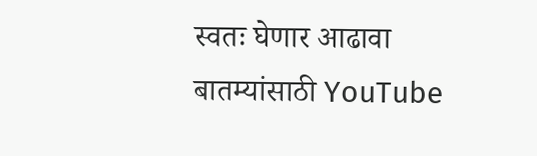स्वतः घेणार आढावा
बातम्यांसाठी YouTube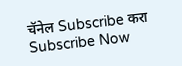चॅनेल Subscribe करा
Subscribe Now